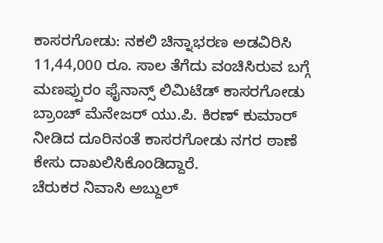ಕಾಸರಗೋಡು: ನಕಲಿ ಚಿನ್ನಾಭರಣ ಅಡವಿರಿಸಿ 11,44,000 ರೂ. ಸಾಲ ತೆಗೆದು ವಂಚಿಸಿರುವ ಬಗ್ಗೆ ಮಣಪ್ಪುರಂ ಫೈನಾನ್ಸ್ ಲಿಮಿಟೆಡ್ ಕಾಸರಗೋಡು ಬ್ರಾಂಚ್ ಮೆನೇಜರ್ ಯು.ಪಿ. ಕಿರಣ್ ಕುಮಾರ್ ನೀಡಿದ ದೂರಿನಂತೆ ಕಾಸರಗೋಡು ನಗರ ಠಾಣೆ ಕೇಸು ದಾಖಲಿಸಿಕೊಂಡಿದ್ದಾರೆ.
ಚೆರುಕರ ನಿವಾಸಿ ಅಬ್ದುಲ್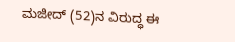ಮಜೀದ್ (52)ನ ವಿರುದ್ಧ ಈ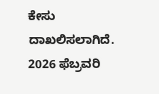ಕೇಸು ದಾಖಲಿಸಲಾಗಿದೆ. 2026 ಫೆಬ್ರವರಿ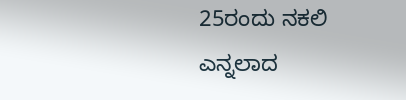25ರಂದು ನಕಲಿ ಎನ್ನಲಾದ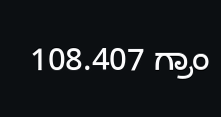108.407 ಗ್ರಾಂ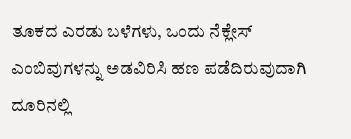ತೂಕದ ಎರಡು ಬಳೆಗಳು, ಒಂದು ನೆಕ್ಲೇಸ್ ಎಂಬಿವುಗಳನ್ನು ಅಡವಿರಿಸಿ ಹಣ ಪಡೆದಿರುವುದಾಗಿ ದೂರಿನಲ್ಲಿ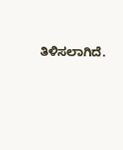ತಿಳಿಸಲಾಗಿದೆ.